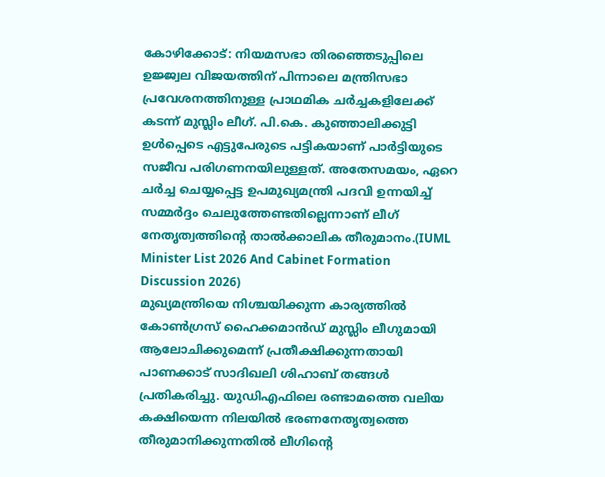കോഴിക്കോട്: നിയമസഭാ തിരഞ്ഞെടുപ്പിലെ ഉജ്ജ്വല വിജയത്തിന് പിന്നാലെ മന്ത്രിസഭാ പ്രവേശനത്തിനുള്ള പ്രാഥമിക ചർച്ചകളിലേക്ക് കടന്ന് മുസ്ലിം ലീഗ്. പി.കെ. കുഞ്ഞാലിക്കുട്ടി ഉൾപ്പെടെ എട്ടുപേരുടെ പട്ടികയാണ് പാർട്ടിയുടെ സജീവ പരിഗണനയിലുള്ളത്. അതേസമയം, ഏറെ ചർച്ച ചെയ്യപ്പെട്ട ഉപമുഖ്യമന്ത്രി പദവി ഉന്നയിച്ച് സമ്മർദ്ദം ചെലുത്തേണ്ടതില്ലെന്നാണ് ലീഗ് നേതൃത്വത്തിന്റെ താൽക്കാലിക തീരുമാനം.(IUML Minister List 2026 And Cabinet Formation Discussion 2026)
മുഖ്യമന്ത്രിയെ നിശ്ചയിക്കുന്ന കാര്യത്തിൽ കോൺഗ്രസ് ഹൈക്കമാൻഡ് മുസ്ലിം ലീഗുമായി ആലോചിക്കുമെന്ന് പ്രതീക്ഷിക്കുന്നതായി പാണക്കാട് സാദിഖലി ശിഹാബ് തങ്ങൾ പ്രതികരിച്ചു. യുഡിഎഫിലെ രണ്ടാമത്തെ വലിയ കക്ഷിയെന്ന നിലയിൽ ഭരണനേതൃത്വത്തെ തീരുമാനിക്കുന്നതിൽ ലീഗിന്റെ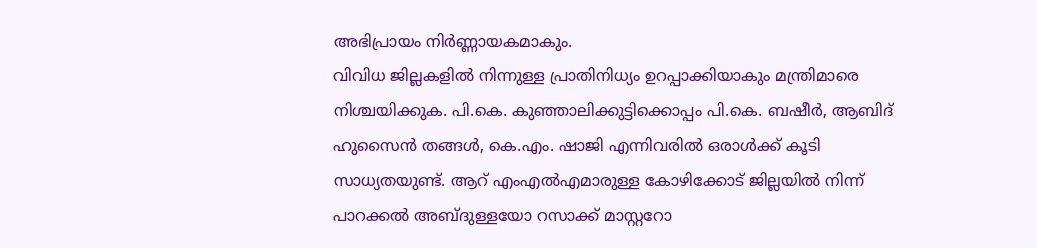അഭിപ്രായം നിർണ്ണായകമാകും.
വിവിധ ജില്ലകളിൽ നിന്നുള്ള പ്രാതിനിധ്യം ഉറപ്പാക്കിയാകും മന്ത്രിമാരെ നിശ്ചയിക്കുക. പി.കെ. കുഞ്ഞാലിക്കുട്ടിക്കൊപ്പം പി.കെ. ബഷീർ, ആബിദ് ഹുസൈൻ തങ്ങൾ, കെ.എം. ഷാജി എന്നിവരിൽ ഒരാൾക്ക് കൂടി സാധ്യതയുണ്ട്. ആറ് എംഎൽഎമാരുള്ള കോഴിക്കോട് ജില്ലയിൽ നിന്ന് പാറക്കൽ അബ്ദുള്ളയോ റസാക്ക് മാസ്റ്ററോ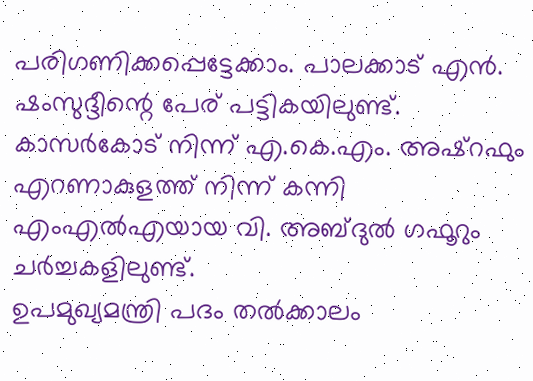പരിഗണിക്കപ്പെട്ടേക്കാം. പാലക്കാട് എൻ. ഷംസുദ്ദീന്റെ പേര് പട്ടികയിലുണ്ട്. കാസർകോട് നിന്ന് എ.കെ.എം. അഷ്റഫും എറണാകുളത്ത് നിന്ന് കന്നി എംഎൽഎയായ വി. അബ്ദുൽ ഗഫൂറും ചർച്ചകളിലുണ്ട്.
ഉപമുഖ്യമന്ത്രി പദം തൽക്കാലം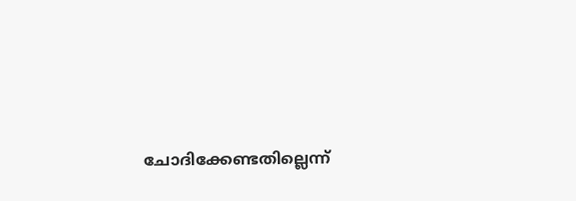ചോദിക്കേണ്ടതില്ലെന്ന്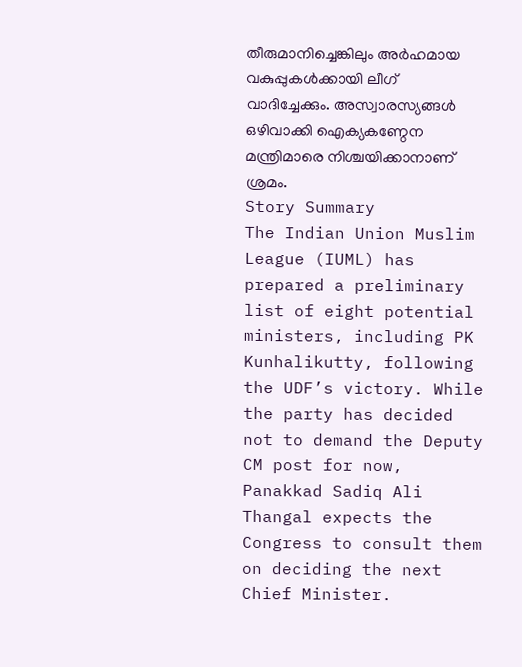തീരുമാനിച്ചെങ്കിലും അർഹമായ വകുപ്പുകൾക്കായി ലീഗ് വാദിച്ചേക്കും. അസ്വാരസ്യങ്ങൾ ഒഴിവാക്കി ഐക്യകണ്ഠേന മന്ത്രിമാരെ നിശ്ചയിക്കാനാണ് ശ്രമം.
Story Summary
The Indian Union Muslim League (IUML) has prepared a preliminary list of eight potential ministers, including PK Kunhalikutty, following the UDF’s victory. While the party has decided not to demand the Deputy CM post for now, Panakkad Sadiq Ali Thangal expects the Congress to consult them on deciding the next Chief Minister.